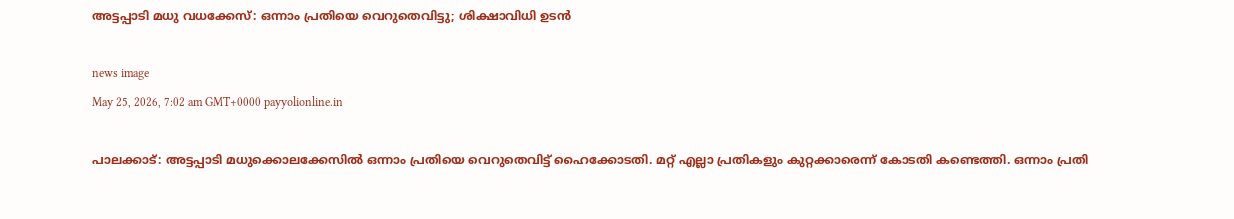അട്ടപ്പാടി മധു വധക്കേസ്: ഒന്നാം പ്രതിയെ വെറുതെവിട്ടു; ശിക്ഷാവിധി ഉടൻ

news image
May 25, 2026, 7:02 am GMT+0000 payyolionline.in

പാലക്കാട്: അട്ടപ്പാടി മധുക്കൊലക്കേസില്‍ ഒന്നാം പ്രതിയെ വെറുതെവിട്ട് ഹൈക്കോടതി. മറ്റ് എല്ലാ പ്രതികളും കുറ്റക്കാരെന്ന് കോടതി കണ്ടെത്തി. ഒന്നാം പ്രതി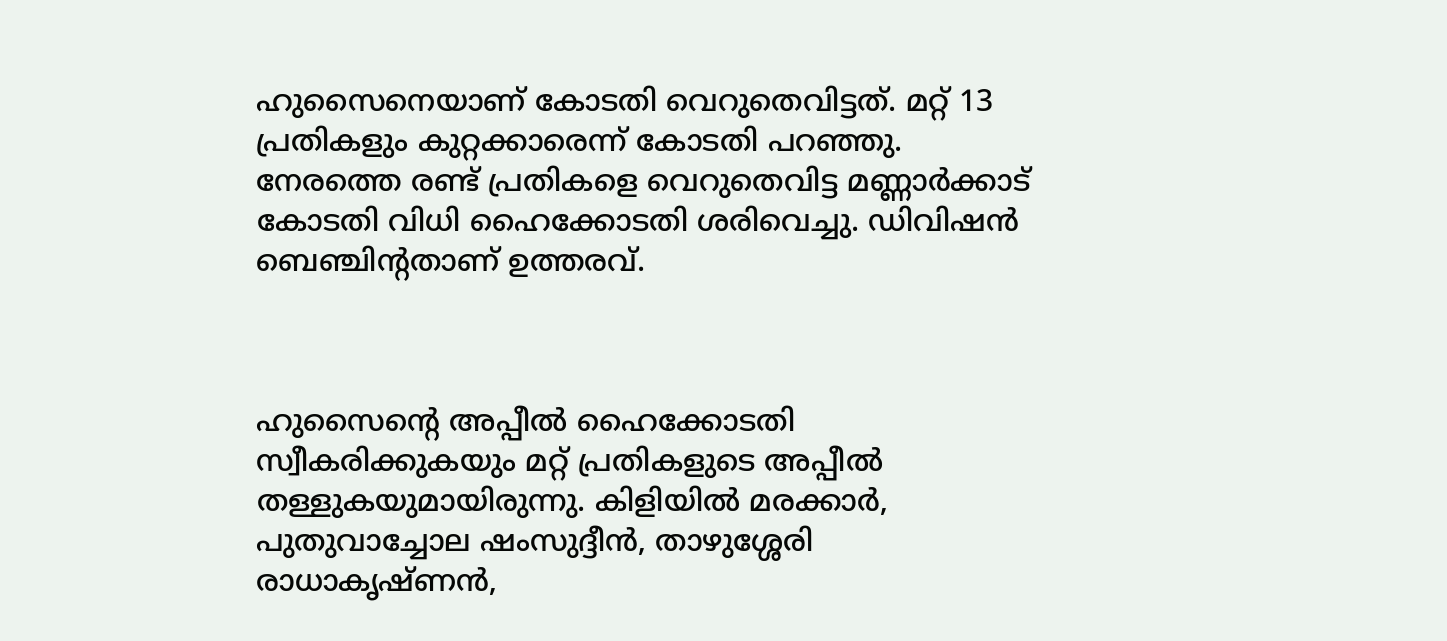ഹുസൈനെയാണ് കോടതി വെറുതെവിട്ടത്. മറ്റ് 13 പ്രതികളും കുറ്റക്കാരെന്ന് കോടതി പറഞ്ഞു. നേരത്തെ രണ്ട് പ്രതികളെ വെറുതെവിട്ട മണ്ണാർക്കാട് കോടതി വിധി ഹൈക്കോടതി ശരിവെച്ചു. ഡിവിഷന്‍ ബെഞ്ചിന്റതാണ് ഉത്തരവ്.



ഹുസൈന്റെ അപ്പീല്‍ ഹൈക്കോടതി സ്വീകരിക്കുകയും മറ്റ് പ്രതികളുടെ അപ്പീല്‍ തള്ളുകയുമായിരുന്നു. കിളിയില്‍ മരക്കാര്‍, പുതുവാച്ചോല ഷംസുദ്ദീന്‍, താഴുശ്ശേരി രാധാകൃഷ്ണന്‍,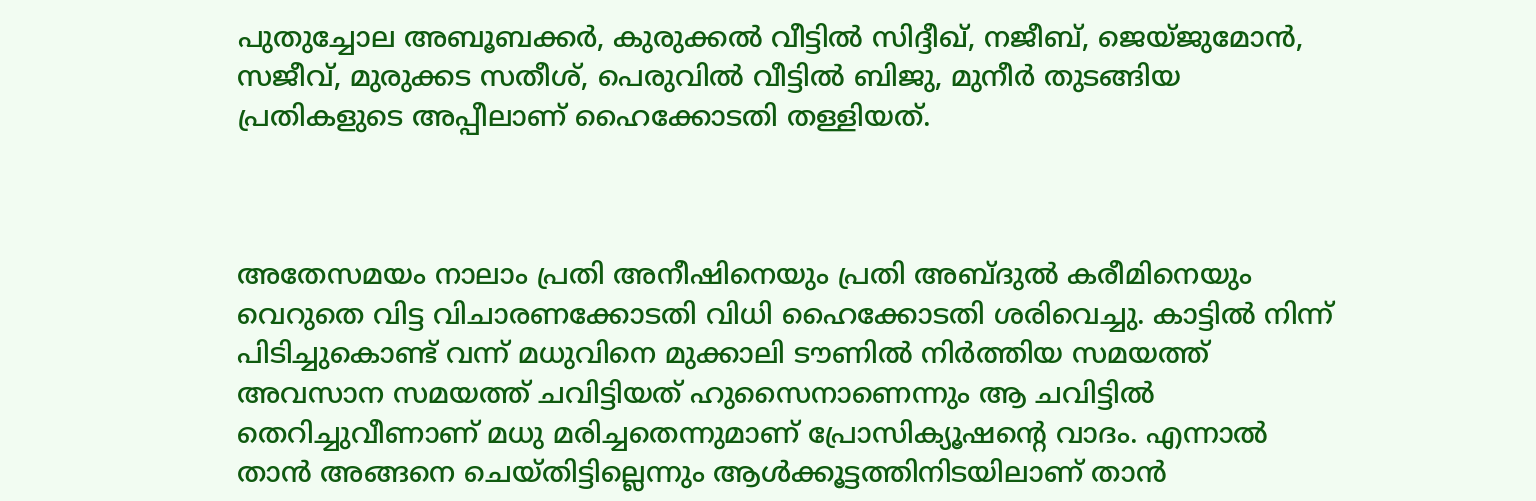പുതുച്ചോല അബൂബക്കര്‍, കുരുക്കല്‍ വീട്ടില്‍ സിദ്ദീഖ്, നജീബ്, ജെയ്ജുമോന്‍, സജീവ്, മുരുക്കട സതീശ്, പെരുവില്‍ വീട്ടില്‍ ബിജു, മുനീര്‍ തുടങ്ങിയ പ്രതികളുടെ അപ്പീലാണ് ഹൈക്കോടതി തള്ളിയത്.



അതേസമയം നാലാം പ്രതി അനീഷിനെയും പ്രതി അബ്ദുല്‍ കരീമിനെയും വെറുതെ വിട്ട വിചാരണക്കോടതി വിധി ഹൈക്കോടതി ശരിവെച്ചു. കാട്ടില്‍ നിന്ന് പിടിച്ചുകൊണ്ട് വന്ന് മധുവിനെ മുക്കാലി ടൗണില്‍ നിര്‍ത്തിയ സമയത്ത് അവസാന സമയത്ത് ചവിട്ടിയത് ഹുസൈനാണെന്നും ആ ചവിട്ടില്‍ തെറിച്ചുവീണാണ് മധു മരിച്ചതെന്നുമാണ് പ്രോസിക്യൂഷന്റെ വാദം. എന്നാല്‍ താന്‍ അങ്ങനെ ചെയ്തിട്ടില്ലെന്നും ആള്‍ക്കൂട്ടത്തിനിടയിലാണ് താന്‍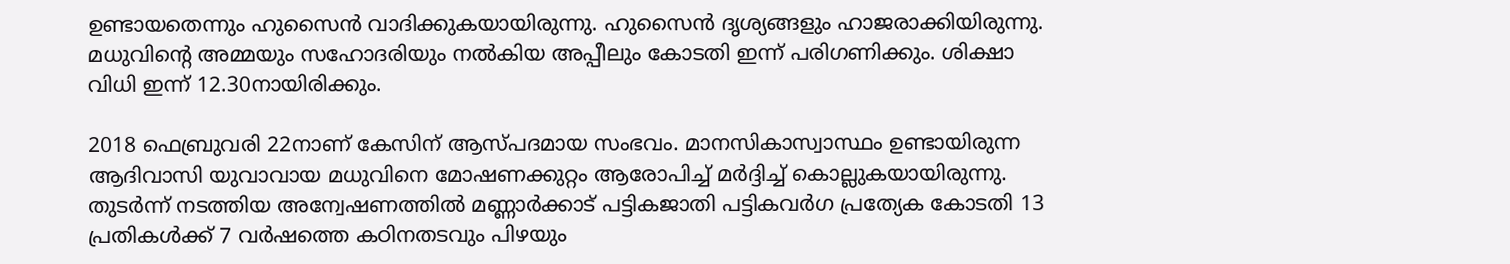ഉണ്ടായതെന്നും ഹുസൈന്‍ വാദിക്കുകയായിരുന്നു. ഹുസൈന്‍ ദൃശ്യങ്ങളും ഹാജരാക്കിയിരുന്നു. മധുവിന്റെ അമ്മയും സഹോദരിയും നല്‍കിയ അപ്പീലും കോടതി ഇന്ന് പരിഗണിക്കും. ശിക്ഷാ വിധി ഇന്ന് 12.30നായിരിക്കും.

2018 ഫെബ്രുവരി 22നാണ് കേസിന് ആസ്പദമായ സംഭവം. മാനസികാസ്വാസ്ഥം ഉണ്ടായിരുന്ന ആദിവാസി യുവാവായ മധുവിനെ മോഷണക്കുറ്റം ആരോപിച്ച് മര്‍ദ്ദിച്ച് കൊല്ലുകയായിരുന്നു. തുടര്‍ന്ന് നടത്തിയ അന്വേഷണത്തില്‍ മണ്ണാര്‍ക്കാട് പട്ടികജാതി പട്ടികവര്‍ഗ പ്രത്യേക കോടതി 13 പ്രതികള്‍ക്ക് 7 വര്‍ഷത്തെ കഠിനതടവും പിഴയും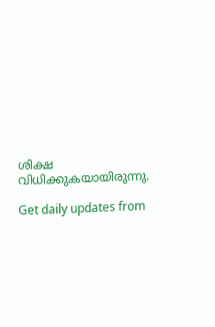ശിക്ഷ വിധിക്കുകയായിരുന്നു.

Get daily updates from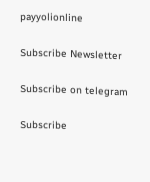payyolionline

Subscribe Newsletter

Subscribe on telegram

Subscribe